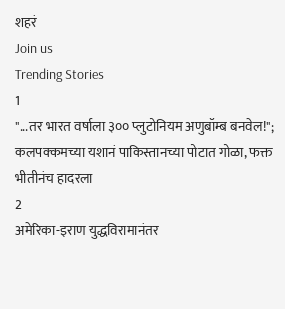शहरं
Join us
Trending Stories
1
"...तर भारत वर्षाला ३०० प्लुटोनियम अणुबॉम्ब बनवेल!"; कलपक्कमच्या यशानं पाकिस्तानच्या पोटात गोळा, फक्त भीतीनंच हादरला
2
अमेरिका-इराण युद्धविरामानंतर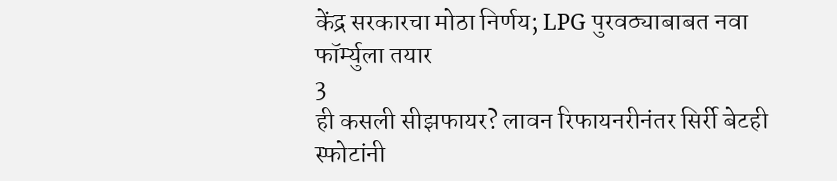केंद्र सरकारचा मोठा निर्णय; LPG पुरवठ्याबाबत नवा फॉर्म्युला तयार
3
ही कसली सीझफायर? लावन रिफायनरीनंतर सिर्री बेटही स्फोटांनी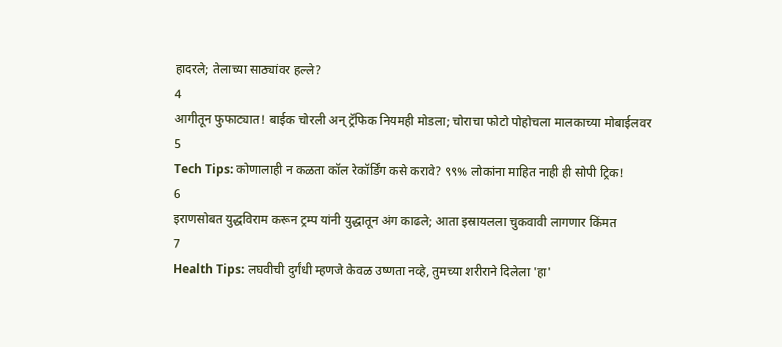हादरले; तेलाच्या साठ्यांवर हल्ले?
4
आगीतून फुफाट्यात! बाईक चोरली अन् ट्रॅफिक नियमही मोडला; चोराचा फोटो पोहोचला मालकाच्या मोबाईलवर
5
Tech Tips: कोणालाही न कळता कॉल रेकॉर्डिंग कसे करावे? ९९% लोकांना माहित नाही ही सोपी ट्रिक!
6
इराणसोबत युद्धविराम करून ट्रम्प यांनी युद्धातून अंग काढले; आता इस्रायलला चुकवावी लागणार किंमत
7
Health Tips: लघवीची दुर्गंधी म्हणजे केवळ उष्णता नव्हे, तुमच्या शरीराने दिलेला 'हा'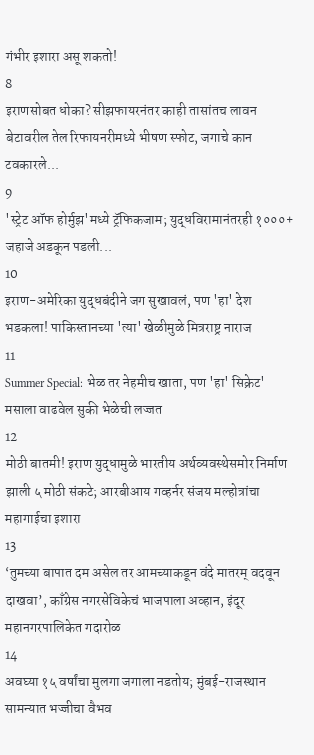गंभीर इशारा असू शकतो!
8
इराणसोबत धोका? सीझफायरनंतर काही तासांतच लावन बेटावरील तेल रिफायनरीमध्ये भीषण स्फोट, जगाचे कान टवकारले...
9
'स्ट्रेट ऑफ होर्मुझ'मध्ये ट्रॅफिकजाम; युद्धविरामानंतरही १०००+ जहाजे अडकून पडली...
10
इराण-अमेरिका युद्धबंदीने जग सुखावलं, पण 'हा' देश भडकला! पाकिस्तानच्या 'त्या' खेळीमुळे मित्रराष्ट्र नाराज
11
Summer Special: भेळ तर नेहमीच खाता, पण 'हा' सिक्रेट' मसाला वाढवेल सुकी भेळेची लज्जत
12
मोठी बातमी! इराण युद्धामुळे भारतीय अर्थव्यवस्थेसमोर निर्माण झाली ५ मोठी संकटे; आरबीआय गव्हर्नर संजय मल्होत्रांचा महागाईचा इशारा
13
‘तुमच्या बापात दम असेल तर आमच्याकडून वंदे मातरम् वदवून दाखवा’, काँग्रेस नगरसेविकेचं भाजपाला अव्हान, इंदूर महानगरपालिकेत गदारोळ
14
अवघ्या १५ वर्षांचा मुलगा जगाला नडतोय; मुंबई-राजस्थान सामन्यात भज्जीचा वैभव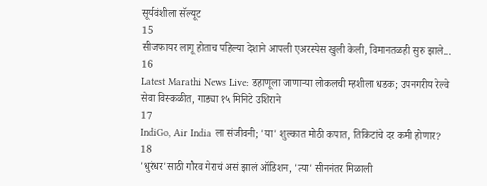सूर्यवंशीला सॅल्यूट
15
सीजफायर लागू होताच पहिल्या देशाने आपली एअरस्पेस खुली केली, विमानतळही सुरु झाले...
16
Latest Marathi News Live: डहाणूला जाणाऱ्या लोकलची म्हशीला धडक; उपनगरीय रेल्वे सेवा विस्कळीत, गाड्या १५ मिनिटे उशिराने
17
IndiGo, Air India ला संजीवनी; 'या' शुल्कात मोठी कपात, तिकिटांचे दर कमी होणार?
18
'धुरंधर'साठी गौरव गेराचं असं झालं ऑडिशन, 'त्या' सीननंतर मिळाली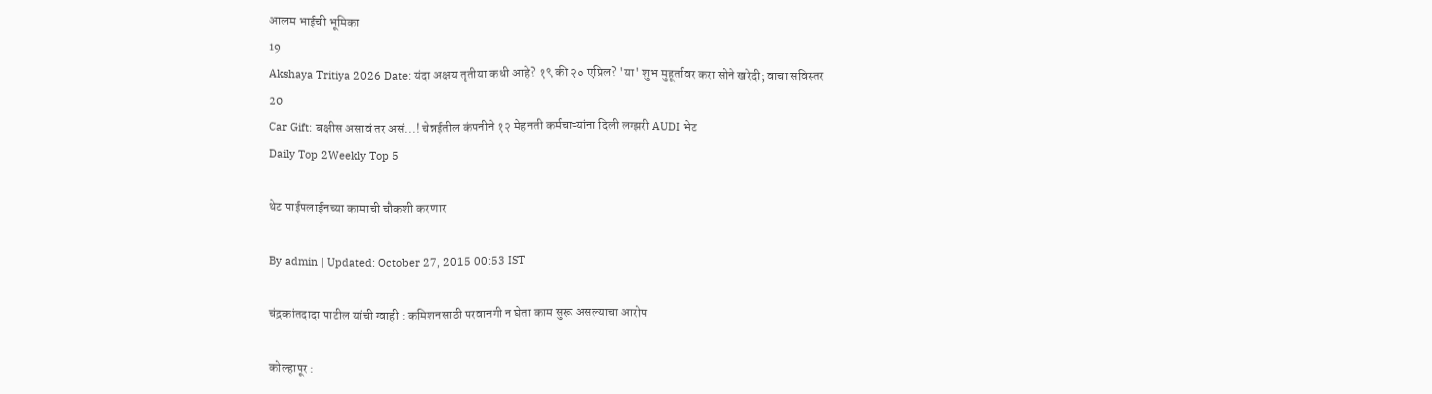आलम भाईची भूमिका
19
Akshaya Tritiya 2026 Date: यंदा अक्षय तृतीया कधी आहे? १९ की २० एप्रिल? 'या' शुभ मुहूर्तावर करा सोने खरेदी; वाचा सविस्तर
20
Car Gift: बक्षीस असावं तर असं...! चेन्नईतील कंपनीने १२ मेहनती कर्मचाऱ्यांना दिली लग्झरी AUDI भेट
Daily Top 2Weekly Top 5

थेट पाईपलाईनच्या कामाची चौकशी करणार

By admin | Updated: October 27, 2015 00:53 IST

चंद्रकांतदादा पाटील यांची ग्वाही : कमिशनसाठी परवानगी न घेता काम सुरू असल्याचा आरोप

कोल्हापूर :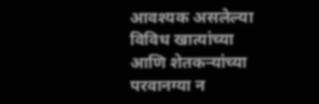आवश्यक असलेल्या विविध खात्यांच्या आणि शेतकऱ्यांच्या परवानग्या न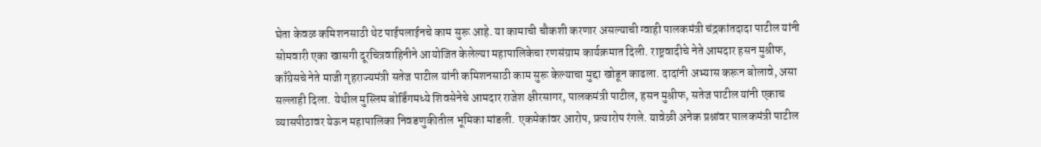घेता केवळ कमिशनसाठी थेट पाईपलाईनचे काम सुरू आहे. या कामाची चौकशी करणार असल्याची ग्वाही पालकमंत्री चंद्रकांतदादा पाटील यांनी सोमवारी एका खासगी दूरचित्रवाहिनीने आयोजित केलेल्या महापालिकेचा रणसंग्राम कार्यक्रमात दिली. राष्ट्रवादीचे नेते आमदार हसन मुश्रीफ, काँग्रेसचे नेते माजी गृहराज्यमंत्री सतेज पाटील यांनी कमिशनसाठी काम सुरू केल्याचा मुद्दा खोडून काढला. दादांनी अभ्यास करून बोलावे, असा सल्लाही दिला. येथील मुस्लिम बोर्डिंगमध्ये शिवसेनेचे आमदार राजेश क्षीरसागर, पालकमंत्री पाटील, हसन मुश्रीफ, सतेज पाटील यांनी एकाच व्यासपीठावर येऊन महापालिका निवडणुकीतील भूमिका मांडली. एकमेकांवर आरोप, प्रत्यारोप रंगले. यावेळी अनेक प्रश्नांवर पालकमंत्री पाटील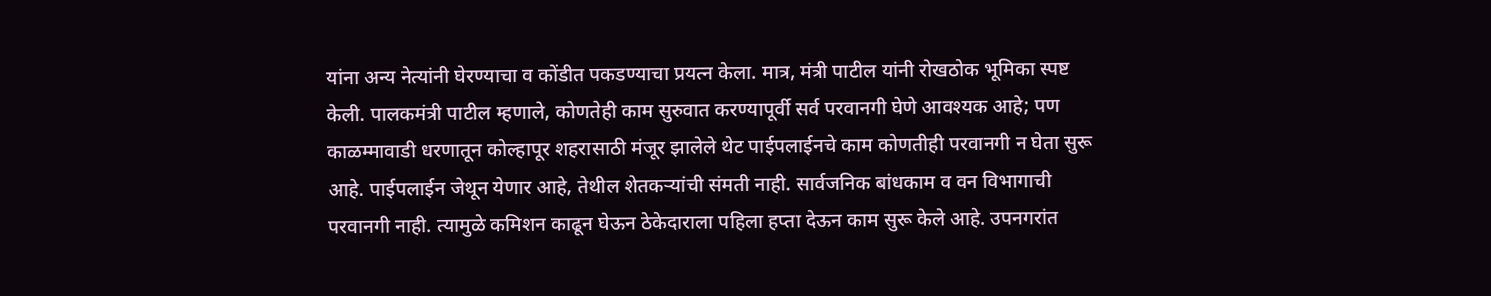यांना अन्य नेत्यांनी घेरण्याचा व कोंडीत पकडण्याचा प्रयत्न केला. मात्र, मंत्री पाटील यांनी रोखठोक भूमिका स्पष्ट केली. पालकमंत्री पाटील म्हणाले, कोणतेही काम सुरुवात करण्यापूर्वी सर्व परवानगी घेणे आवश्यक आहे; पण काळम्मावाडी धरणातून कोल्हापूर शहरासाठी मंजूर झालेले थेट पाईपलाईनचे काम कोणतीही परवानगी न घेता सुरू आहे. पाईपलाईन जेथून येणार आहे, तेथील शेतकऱ्यांची संमती नाही. सार्वजनिक बांधकाम व वन विभागाची परवानगी नाही. त्यामुळे कमिशन काढून घेऊन ठेकेदाराला पहिला हप्ता देऊन काम सुरू केले आहे. उपनगरांत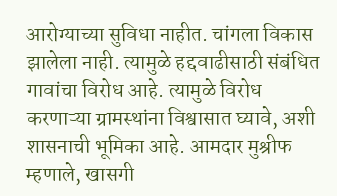आरोग्याच्या सुविधा नाहीत. चांगला विकास झालेला नाही. त्यामुळे हद्दवाढीसाठी संबंधित गावांचा विरोध आहे. त्यामुळे विरोध करणाऱ्या ग्रामस्थांना विश्वासात घ्यावे, अशी शासनाची भूमिका आहे. आमदार मुश्रीफ म्हणाले, खासगी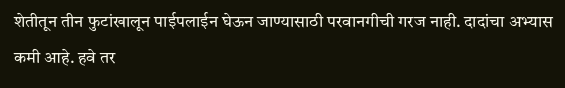शेतीतून तीन फुटांखालून पाईपलाईन घेऊन जाण्यासाठी परवानगीची गरज नाही. दादांचा अभ्यास कमी आहे. हवे तर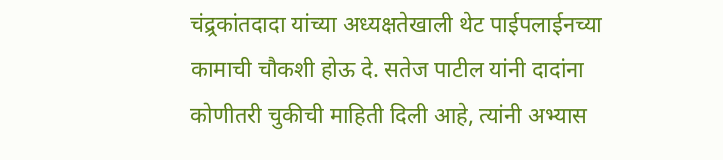चंद्र्रकांतदादा यांच्या अध्यक्षतेखाली थेट पाईपलाईनच्या कामाची चौकशी होऊ दे. सतेज पाटील यांनी दादांना कोणीतरी चुकीची माहिती दिली आहे, त्यांनी अभ्यास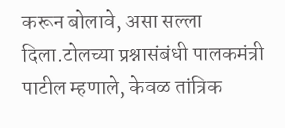करून बोलावे, असा सल्ला दिला.टोलच्या प्रश्नासंबंधी पालकमंत्री पाटील म्हणाले, केवळ तांत्रिक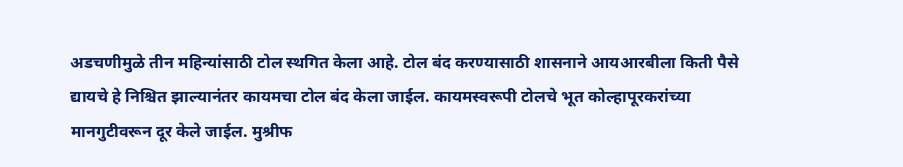अडचणीमुळे तीन महिन्यांसाठी टोल स्थगित केला आहे. टोल बंद करण्यासाठी शासनाने आयआरबीला किती पैसे द्यायचे हे निश्चित झाल्यानंतर कायमचा टोल बंद केला जाईल. कायमस्वरूपी टोलचे भूत कोल्हापूरकरांच्या मानगुटीवरून दूर केले जाईल. मुश्रीफ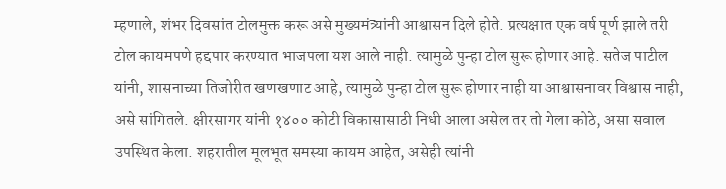म्हणाले, शंभर दिवसांत टोलमुक्त करू असे मुख्यमंत्र्यांनी आश्वासन दिले होते. प्रत्यक्षात एक वर्ष पूर्ण झाले तरी टोल कायमपणे हद्दपार करण्यात भाजपला यश आले नाही. त्यामुळे पुन्हा टोल सुरू होणार आहे. सतेज पाटील यांनी, शासनाच्या तिजोरीत खणखणाट आहे, त्यामुळे पुन्हा टोल सुरू होणार नाही या आश्वासनावर विश्वास नाही, असे सांगितले. क्षीरसागर यांनी १४०० कोटी विकासासाठी निधी आला असेल तर तो गेला कोठे, असा सवाल उपस्थित केला. शहरातील मूलभूत समस्या कायम आहेत, असेही त्यांनी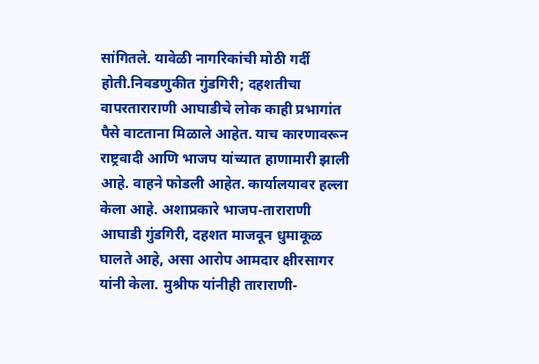सांगितले. यावेळी नागरिकांची मोठी गर्दी होती.निवडणुकीत गुंडगिरी; दहशतीचा वापरताराराणी आघाडीचे लोक काही प्रभागांत पैसे वाटताना मिळाले आहेत. याच कारणावरून राष्ट्रवादी आणि भाजप यांच्यात हाणामारी झाली आहे. वाहने फोडली आहेत. कार्यालयावर हल्ला केला आहे. अशाप्रकारे भाजप-ताराराणी आघाडी गुंडगिरी, दहशत माजवून धुमाकूळ घालते आहे, असा आरोप आमदार क्षीरसागर यांनी केला. मुश्रीफ यांनीही ताराराणी-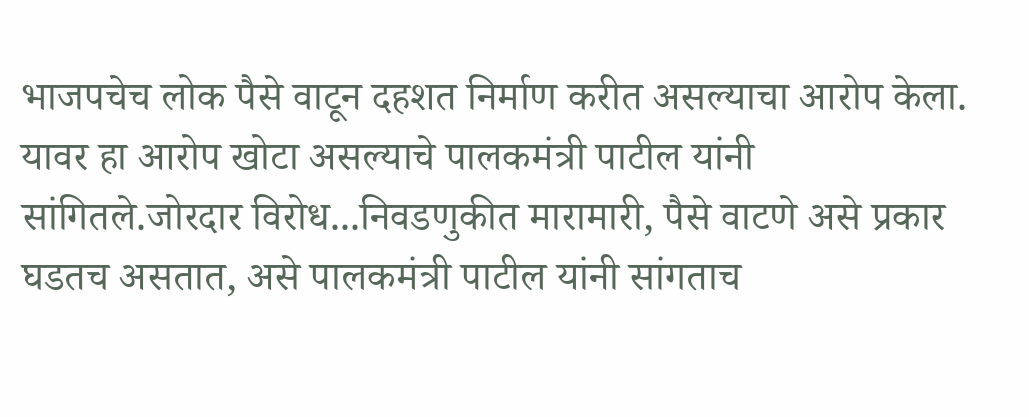भाजपचेच लोक पैसे वाटून दहशत निर्माण करीत असल्याचा आरोप केला. यावर हा आरोप खोटा असल्याचे पालकमंत्री पाटील यांनी सांगितले.जोरदार विरोध...निवडणुकीत मारामारी, पैसे वाटणे असे प्रकार घडतच असतात, असे पालकमंत्री पाटील यांनी सांगताच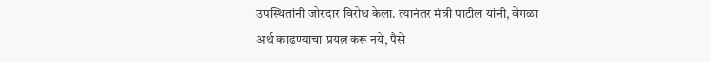उपस्थितांनी जोरदार विरोध केला. त्यानंतर मंत्री पाटील यांनी, वेगळा अर्थ काढण्याचा प्रयत्न करू नये, पैसे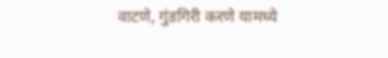वाटणे, गुंडगिरी करणे यामध्ये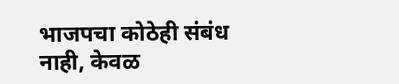भाजपचा कोठेही संबंध नाही, केवळ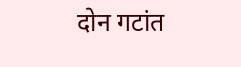दोन गटांत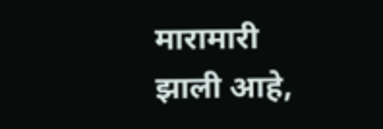मारामारी झाली आहे,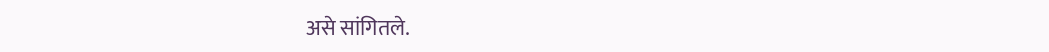असे सांगितले.